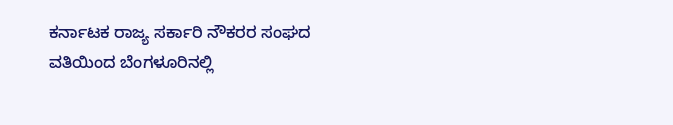ಕರ್ನಾಟಕ ರಾಜ್ಯ ಸರ್ಕಾರಿ ನೌಕರರ ಸಂಘದ ವತಿಯಿಂದ ಬೆಂಗಳೂರಿನಲ್ಲಿ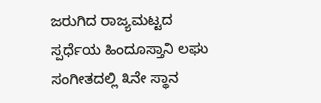ಜರುಗಿದ ರಾಜ್ಯಮಟ್ಟದ ಸ್ಪರ್ಧೆಯ ಹಿಂದೂಸ್ತಾನಿ ಲಘು ಸಂಗೀತದಲ್ಲಿ ೩ನೇ ಸ್ಥಾನ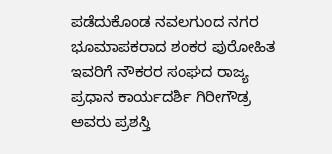ಪಡೆದುಕೊಂಡ ನವಲಗುಂದ ನಗರ ಭೂಮಾಪಕರಾದ ಶಂಕರ ಪುರೋಹಿತ ಇವರಿಗೆ ನೌಕರರ ಸಂಘದ ರಾಜ್ಯ ಪ್ರಧಾನ ಕಾರ್ಯದರ್ಶಿ ಗಿರೀಗೌಡ್ರ ಅವರು ಪ್ರಶಸ್ತಿ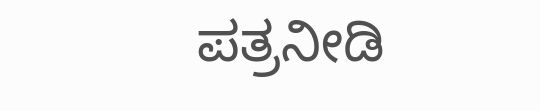ಪತ್ರನೀಡಿ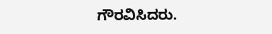ಗೌರವಿಸಿದರು.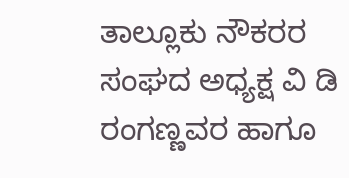ತಾಲ್ಲೂಕು ನೌಕರರ ಸಂಘದ ಅಧ್ಯಕ್ಷ ವಿ ಡಿ ರಂಗಣ್ಣವರ ಹಾಗೂ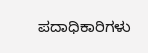ಪದಾಧಿಕಾರಿಗಳು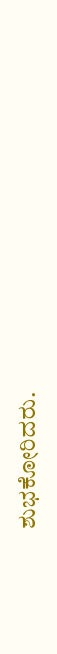ಶುಭಕೋರಿದರು.